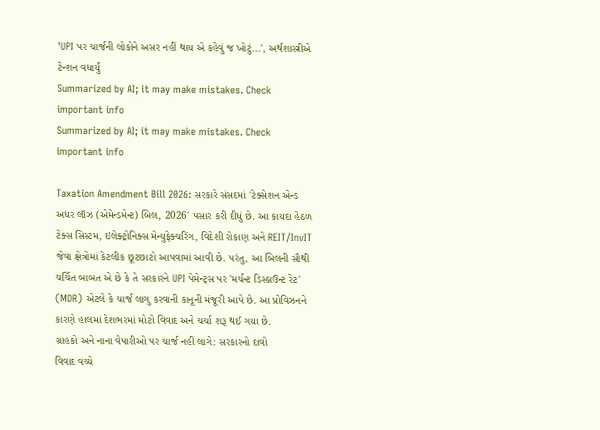'UPI પર ચાર્જની લોકોને અસર નહીં થાય એ કહેવું જ ખોટું...', અર્થશાસ્ત્રીએ ટેન્શન વધાર્યું
Summarized by AI; it may make mistakes. Check important info
Summarized by AI; it may make mistakes. Check important info

Taxation Amendment Bill 2026: સરકારે સંસદમાં 'ટેક્સેશન એન્ડ અધર લૉઝ (એમેન્ડમેન્ટ) બિલ, 2026' પસાર કરી દીધું છે. આ કાયદા હેઠળ ટેક્સ સિસ્ટમ, ઇલેક્ટ્રોનિક્સ મેન્યુફેક્ચરિંગ, વિદેશી રોકાણ અને REIT/InvIT જેવા ક્ષેત્રોમાં કેટલીક છૂટછાટો આપવામાં આવી છે. પરંતુ, આ બિલની સૌથી ચર્ચિત બાબત એ છે કે તે સરકારને UPI પેમેન્ટ્સ પર 'મર્ચન્ટ ડિસ્કાઉન્ટ રેટ' (MDR) એટલે કે ચાર્જ લાગુ કરવાની કાનૂની મંજૂરી આપે છે. આ પ્રોવિઝનને કારણે હાલમાં દેશભરમાં મોટો વિવાદ અને ચર્ચા શરૂ થઈ ગયા છે.
ગ્રાહકો અને નાના વેપારીઓ પર ચાર્જ નહીં લાગે: સરકારનો દાવો
વિવાદ વચ્ચે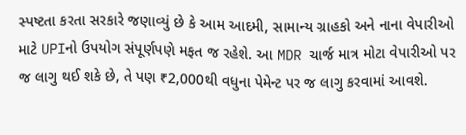સ્પષ્ટતા કરતા સરકારે જણાવ્યું છે કે આમ આદમી, સામાન્ય ગ્રાહકો અને નાના વેપારીઓ માટે UPIનો ઉપયોગ સંપૂર્ણપણે મફત જ રહેશે. આ MDR ચાર્જ માત્ર મોટા વેપારીઓ પર જ લાગુ થઈ શકે છે, તે પણ ₹2,000થી વધુના પેમેન્ટ પર જ લાગુ કરવામાં આવશે.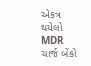એકત્ર થયેલો MDR ચાર્જ બેંકો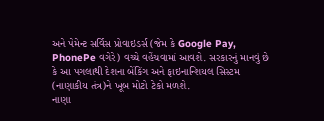અને પેમેન્ટ સર્વિસ પ્રોવાઇડર્સ (જેમ કે Google Pay, PhonePe વગેરે) વચ્ચે વહેંચવામાં આવશે. સરકારનું માનવું છે કે આ પગલાથી દેશના બેંકિંગ અને ફાઇનાન્શિયલ સિસ્ટમ (નાણાકીય તંત્ર)ને ખૂબ મોટો ટેકો મળશે.
નાણા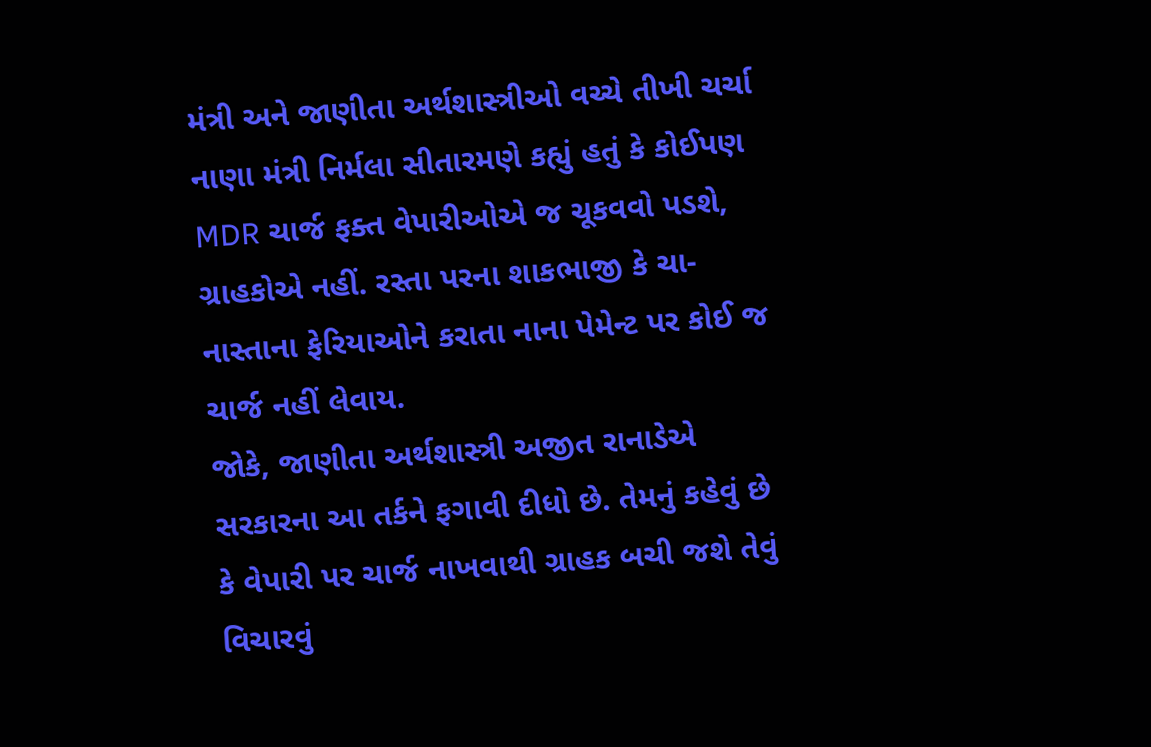મંત્રી અને જાણીતા અર્થશાસ્ત્રીઓ વચ્ચે તીખી ચર્ચા
નાણા મંત્રી નિર્મલા સીતારમણે કહ્યું હતું કે કોઈપણ MDR ચાર્જ ફક્ત વેપારીઓએ જ ચૂકવવો પડશે, ગ્રાહકોએ નહીં. રસ્તા પરના શાકભાજી કે ચા-નાસ્તાના ફેરિયાઓને કરાતા નાના પેમેન્ટ પર કોઈ જ ચાર્જ નહીં લેવાય.
જોકે, જાણીતા અર્થશાસ્ત્રી અજીત રાનાડેએ સરકારના આ તર્કને ફગાવી દીધો છે. તેમનું કહેવું છે કે વેપારી પર ચાર્જ નાખવાથી ગ્રાહક બચી જશે તેવું વિચારવું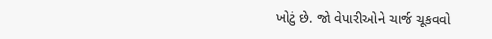ખોટું છે. જો વેપારીઓને ચાર્જ ચૂકવવો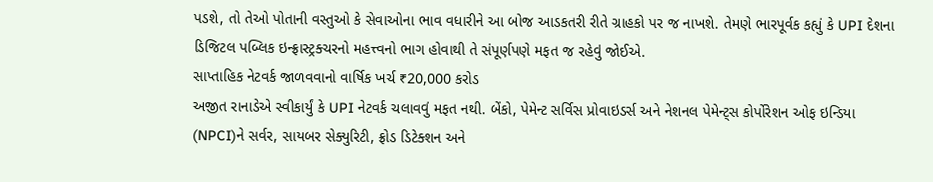પડશે, તો તેઓ પોતાની વસ્તુઓ કે સેવાઓના ભાવ વધારીને આ બોજ આડકતરી રીતે ગ્રાહકો પર જ નાખશે. તેમણે ભારપૂર્વક કહ્યું કે UPI દેશના ડિજિટલ પબ્લિક ઇન્ફ્રાસ્ટ્રક્ચરનો મહત્ત્વનો ભાગ હોવાથી તે સંપૂર્ણપણે મફત જ રહેવું જોઈએ.
સાપ્તાહિક નેટવર્ક જાળવવાનો વાર્ષિક ખર્ચ ₹20,000 કરોડ
અજીત રાનાડેએ સ્વીકાર્યું કે UPI નેટવર્ક ચલાવવું મફત નથી. બેંકો, પેમેન્ટ સર્વિસ પ્રોવાઇડર્સ અને નેશનલ પેમેન્ટ્સ કોર્પોરેશન ઓફ ઇન્ડિયા (NPCI)ને સર્વર, સાયબર સેક્યુરિટી, ફ્રોડ ડિટેક્શન અને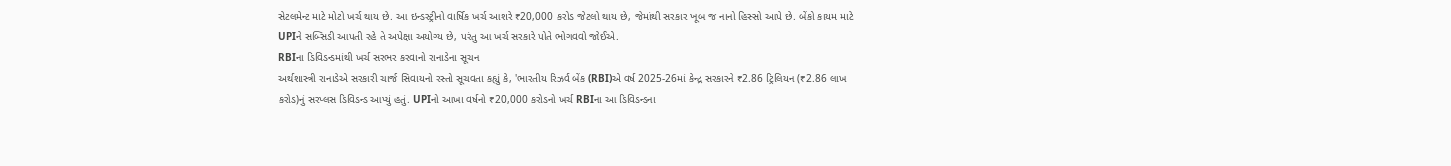સેટલમેન્ટ માટે મોટો ખર્ચ થાય છે. આ ઇન્ડસ્ટ્રીનો વાર્ષિક ખર્ચ આશરે ₹20,000 કરોડ જેટલો થાય છે, જેમાંથી સરકાર ખૂબ જ નાનો હિસ્સો આપે છે. બેંકો કાયમ માટે UPIને સબ્સિડી આપતી રહે તે અપેક્ષા અયોગ્ય છે, પરંતુ આ ખર્ચ સરકારે પોતે ભોગવવો જોઈએ.
RBIના ડિવિડન્ડમાંથી ખર્ચ સરભર કરવાનો રાનાડેના સૂચન
અર્થશાસ્ત્રી રાનાડેએ સરકારી ચાર્જ સિવાયનો રસ્તો સૂચવતા કહ્યું કે, 'ભારતીય રિઝર્વ બેંક (RBI)એ વર્ષ 2025-26માં કેન્દ્ર સરકારને ₹2.86 ટ્રિલિયન (₹2.86 લાખ કરોડ)નું સરપ્લસ ડિવિડન્ડ આપ્યું હતું. UPIનો આખા વર્ષનો ₹20,000 કરોડનો ખર્ચ RBIના આ ડિવિડન્ડના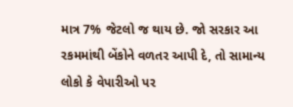માત્ર 7% જેટલો જ થાય છે. જો સરકાર આ રકમમાંથી બેંકોને વળતર આપી દે, તો સામાન્ય લોકો કે વેપારીઓ પર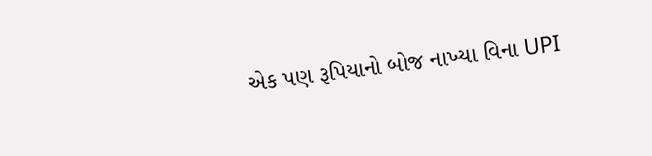એક પણ રૂપિયાનો બોજ નાખ્યા વિના UPI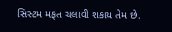સિસ્ટમ મફત ચલાવી શકાય તેમ છે.